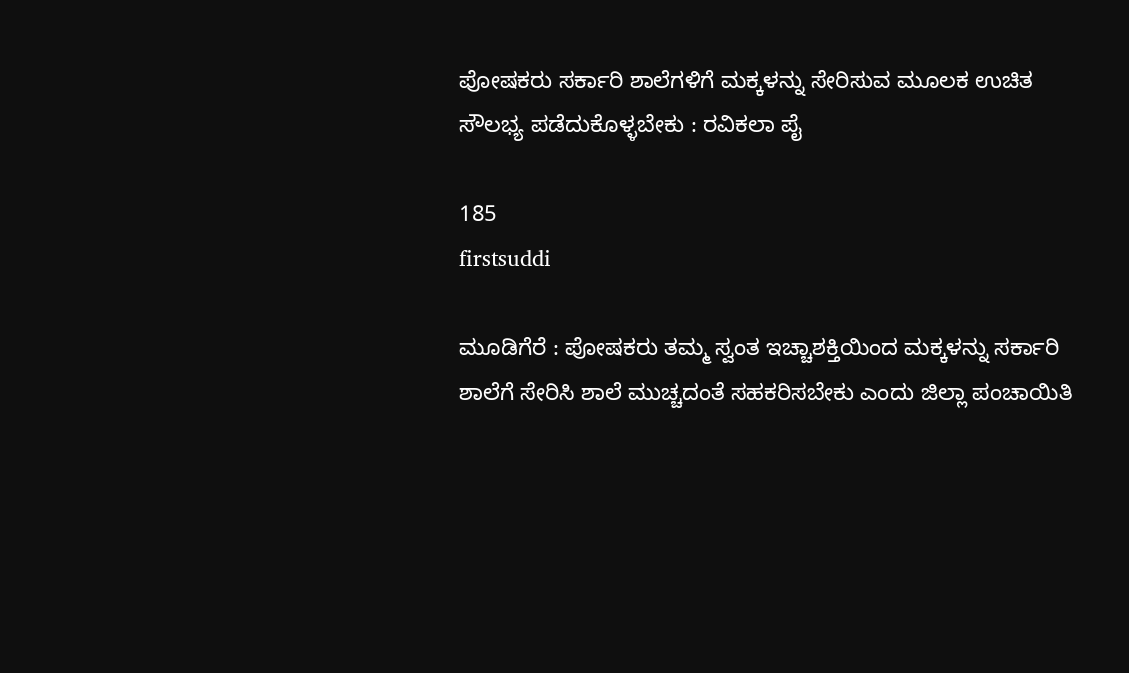ಪೋಷಕರು ಸರ್ಕಾರಿ ಶಾಲೆಗಳಿಗೆ ಮಕ್ಕಳನ್ನು ಸೇರಿಸುವ ಮೂಲಕ ಉಚಿತ ಸೌಲಭ್ಯ ಪಡೆದುಕೊಳ್ಳಬೇಕು : ರವಿಕಲಾ ಪೈ

185
firstsuddi

ಮೂಡಿಗೆರೆ : ಪೋಷಕರು ತಮ್ಮ ಸ್ವಂತ ಇಚ್ಚಾಶಕ್ತಿಯಿಂದ ಮಕ್ಕಳನ್ನು ಸರ್ಕಾರಿ ಶಾಲೆಗೆ ಸೇರಿಸಿ ಶಾಲೆ ಮುಚ್ಚದಂತೆ ಸಹಕರಿಸಬೇಕು ಎಂದು ಜಿಲ್ಲಾ ಪಂಚಾಯಿತಿ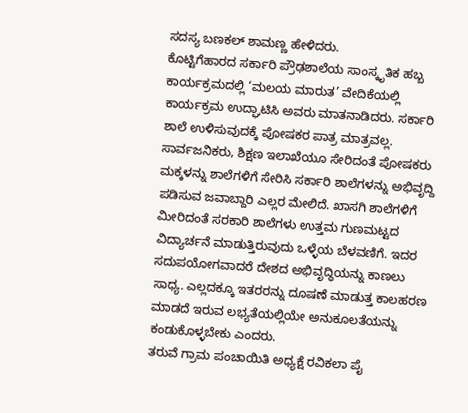ಸದಸ್ಯ ಬಣಕಲ್ ಶಾಮಣ್ಣ ಹೇಳಿದರು.
ಕೊಟ್ಟಿಗೆಹಾರದ ಸರ್ಕಾರಿ ಪ್ರೌಢಶಾಲೆಯ ಸಾಂಸ್ಕೃತಿಕ ಹಬ್ಬ ಕಾರ್ಯಕ್ರಮದಲ್ಲಿ ‘ಮಲಯ ಮಾರುತ’ ವೇದಿಕೆಯಲ್ಲಿ ಕಾರ್ಯಕ್ರಮ ಉದ್ಘಾಟಿಸಿ ಅವರು ಮಾತನಾಡಿದರು. ಸರ್ಕಾರಿ ಶಾಲೆ ಉಳಿಸುವುದಕ್ಕೆ ಪೋಷಕರ ಪಾತ್ರ ಮಾತ್ರವಲ್ಲ. ಸಾರ್ವಜನಿಕರು, ಶಿಕ್ಷಣ ಇಲಾಖೆಯೂ ಸೇರಿದಂತೆ ಪೋಷಕರು ಮಕ್ಕಳನ್ನು ಶಾಲೆಗಳಿಗೆ ಸೇರಿಸಿ ಸರ್ಕಾರಿ ಶಾಲೆಗಳನ್ನು ಅಭಿವೃದ್ದಿ ಪಡಿಸುವ ಜವಾಬ್ದಾರಿ ಎಲ್ಲರ ಮೇಲಿದೆ. ಖಾಸಗಿ ಶಾಲೆಗಳಿಗೆ ಮೀರಿದಂತೆ ಸರಕಾರಿ ಶಾಲೆಗಳು ಉತ್ತಮ ಗುಣಮಟ್ಟದ ವಿದ್ಯಾರ್ಚನೆ ಮಾಡುತ್ತಿರುವುದು ಒಳ್ಳೆಯ ಬೆಳವಣಿಗೆ. ಇದರ ಸದುಪಯೋಗವಾದರೆ ದೇಶದ ಅಭಿವೃದ್ಧಿಯನ್ನು ಕಾಣಲು ಸಾಧ್ಯ. ಎಲ್ಲದಕ್ಕೂ ಇತರರನ್ನು ದೂಷಣೆ ಮಾಡುತ್ತ ಕಾಲಹರಣ ಮಾಡದೆ ಇರುವ ಲಭ್ಯತೆಯಲ್ಲಿಯೇ ಅನುಕೂಲತೆಯನ್ನು ಕಂಡುಕೊಳ್ಳಬೇಕು ಎಂದರು.
ತರುವೆ ಗ್ರಾಮ ಪಂಚಾಯಿತಿ ಅಧ್ಯಕ್ಷೆ ರವಿಕಲಾ ಪೈ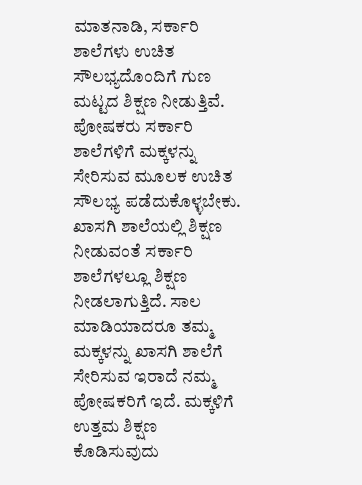ಮಾತನಾಡಿ, ಸರ್ಕಾರಿ ಶಾಲೆಗಳು ಉಚಿತ ಸೌಲಭ್ಯದೊಂದಿಗೆ ಗುಣ ಮಟ್ಟದ ಶಿಕ್ಷಣ ನೀಡುತ್ತಿವೆ. ಪೋಷಕರು ಸರ್ಕಾರಿ ಶಾಲೆಗಳಿಗೆ ಮಕ್ಕಳನ್ನು ಸೇರಿಸುವ ಮೂಲಕ ಉಚಿತ ಸೌಲಭ್ಯ ಪಡೆದುಕೊಳ್ಳಬೇಕು. ಖಾಸಗಿ ಶಾಲೆಯಲ್ಲಿ ಶಿಕ್ಷಣ ನೀಡುವಂತೆ ಸರ್ಕಾರಿ ಶಾಲೆಗಳಲ್ಲೂ ಶಿಕ್ಷಣ ನೀಡಲಾಗುತ್ತಿದೆ. ಸಾಲ ಮಾಡಿಯಾದರೂ ತಮ್ಮ ಮಕ್ಕಳನ್ನು ಖಾಸಗಿ ಶಾಲೆಗೆ ಸೇರಿಸುವ ಇರಾದೆ ನಮ್ಮ ಪೋಷಕರಿಗೆ ಇದೆ. ಮಕ್ಕಳಿಗೆ ಉತ್ತಮ ಶಿಕ್ಷಣ ಕೊಡಿಸುವುದು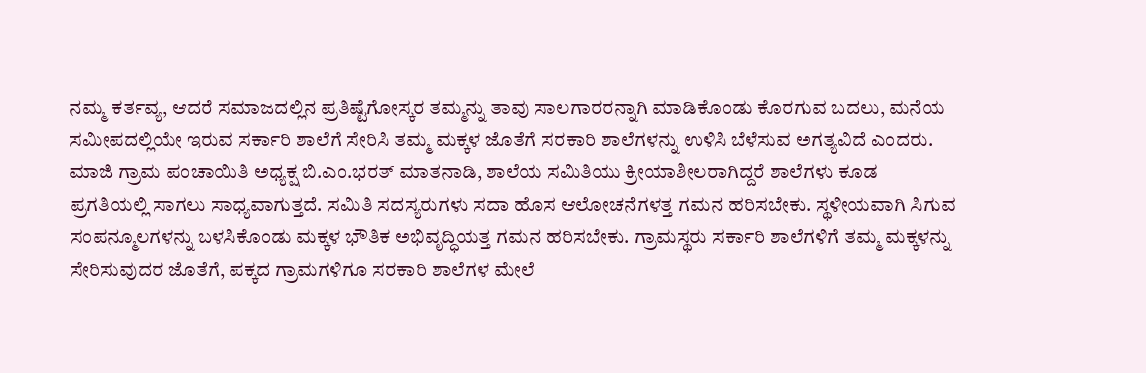ನಮ್ಮ ಕರ್ತವ್ಯ, ಆದರೆ ಸಮಾಜದಲ್ಲಿನ ಪ್ರತಿಷ್ಟೆಗೋಸ್ಕರ ತಮ್ಮನ್ನು ತಾವು ಸಾಲಗಾರರನ್ನಾಗಿ ಮಾಡಿಕೊಂಡು ಕೊರಗುವ ಬದಲು, ಮನೆಯ ಸಮೀಪದಲ್ಲಿಯೇ ಇರುವ ಸರ್ಕಾರಿ ಶಾಲೆಗೆ ಸೇರಿಸಿ ತಮ್ಮ ಮಕ್ಕಳ ಜೊತೆಗೆ ಸರಕಾರಿ ಶಾಲೆಗಳನ್ನು ಉಳಿಸಿ ಬೆಳೆಸುವ ಅಗತ್ಯವಿದೆ ಎಂದರು.
ಮಾಜಿ ಗ್ರಾಮ ಪಂಚಾಯಿತಿ ಅಧ್ಯಕ್ಷ ಬಿ.ಎಂ.ಭರತ್ ಮಾತನಾಡಿ, ಶಾಲೆಯ ಸಮಿತಿಯು ಕ್ರೀಯಾಶೀಲರಾಗಿದ್ದರೆ ಶಾಲೆಗಳು ಕೂಡ ಪ್ರಗತಿಯಲ್ಲಿ ಸಾಗಲು ಸಾಧ್ಯವಾಗುತ್ತದೆ. ಸಮಿತಿ ಸದಸ್ಯರುಗಳು ಸದಾ ಹೊಸ ಆಲೋಚನೆಗಳತ್ತ ಗಮನ ಹರಿಸಬೇಕು. ಸ್ಥಳೀಯವಾಗಿ ಸಿಗುವ ಸಂಪನ್ಮೂಲಗಳನ್ನು ಬಳಸಿಕೊಂಡು ಮಕ್ಕಳ ಭೌತಿಕ ಅಭಿವೃದ್ಧಿಯತ್ತ ಗಮನ ಹರಿಸಬೇಕು. ಗ್ರಾಮಸ್ಥರು ಸರ್ಕಾರಿ ಶಾಲೆಗಳಿಗೆ ತಮ್ಮ ಮಕ್ಕಳನ್ನು ಸೇರಿಸುವುದರ ಜೊತೆಗೆ, ಪಕ್ಕದ ಗ್ರಾಮಗಳಿಗೂ ಸರಕಾರಿ ಶಾಲೆಗಳ ಮೇಲೆ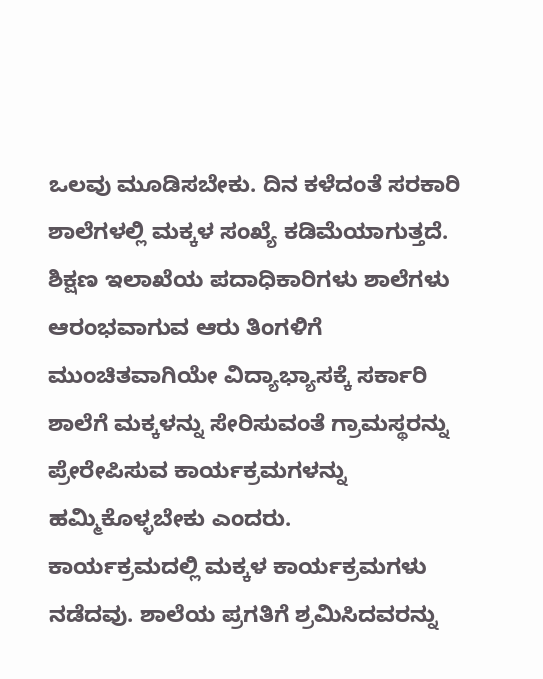ಒಲವು ಮೂಡಿಸಬೇಕು. ದಿನ ಕಳೆದಂತೆ ಸರಕಾರಿ ಶಾಲೆಗಳಲ್ಲಿ ಮಕ್ಕಳ ಸಂಖ್ಯೆ ಕಡಿಮೆಯಾಗುತ್ತದೆ. ಶಿಕ್ಷಣ ಇಲಾಖೆಯ ಪದಾಧಿಕಾರಿಗಳು ಶಾಲೆಗಳು ಆರಂಭವಾಗುವ ಆರು ತಿಂಗಳಿಗೆ ಮುಂಚಿತವಾಗಿಯೇ ವಿದ್ಯಾಭ್ಯಾಸಕ್ಕೆ ಸರ್ಕಾರಿ ಶಾಲೆಗೆ ಮಕ್ಕಳನ್ನು ಸೇರಿಸುವಂತೆ ಗ್ರಾಮಸ್ಥರನ್ನು ಪ್ರೇರೇಪಿಸುವ ಕಾರ್ಯಕ್ರಮಗಳನ್ನು ಹಮ್ಮಿಕೊಳ್ಳಬೇಕು ಎಂದರು.
ಕಾರ್ಯಕ್ರಮದಲ್ಲಿ ಮಕ್ಕಳ ಕಾರ್ಯಕ್ರಮಗಳು ನಡೆದವು. ಶಾಲೆಯ ಪ್ರಗತಿಗೆ ಶ್ರಮಿಸಿದವರನ್ನು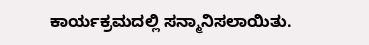ಕಾರ್ಯಕ್ರಮದಲ್ಲಿ ಸನ್ಮಾನಿಸಲಾಯಿತು.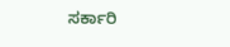ಸರ್ಕಾರಿ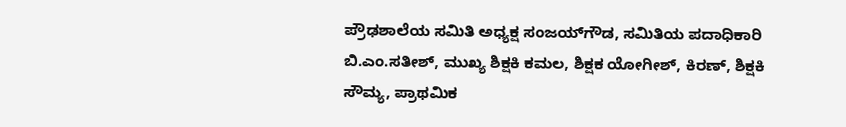ಪ್ರೌಢಶಾಲೆಯ ಸಮಿತಿ ಅಧ್ಯಕ್ಷ ಸಂಜಯ್‍ಗೌಡ, ಸಮಿತಿಯ ಪದಾಧಿಕಾರಿ ಬಿ.ಎಂ.ಸತೀಶ್, ಮುಖ್ಯ ಶಿಕ್ಷಕಿ ಕಮಲ, ಶಿಕ್ಷಕ ಯೋಗೀಶ್, ಕಿರಣ್, ಶಿಕ್ಷಕಿ ಸೌಮ್ಯ, ಪ್ರಾಥಮಿಕ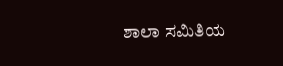ಶಾಲಾ ಸಮಿತಿಯ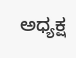ಅಧ್ಯಕ್ಷ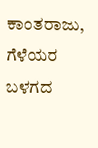ಕಾಂತರಾಜು, ಗೆಳೆಯರ ಬಳಗದ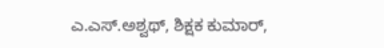ಎ.ಎಸ್.ಅಶ್ವಥ್, ಶಿಕ್ಷಕ ಕುಮಾರ್,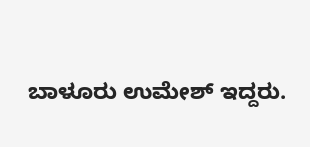ಬಾಳೂರು ಉಮೇಶ್ ಇದ್ದರು.